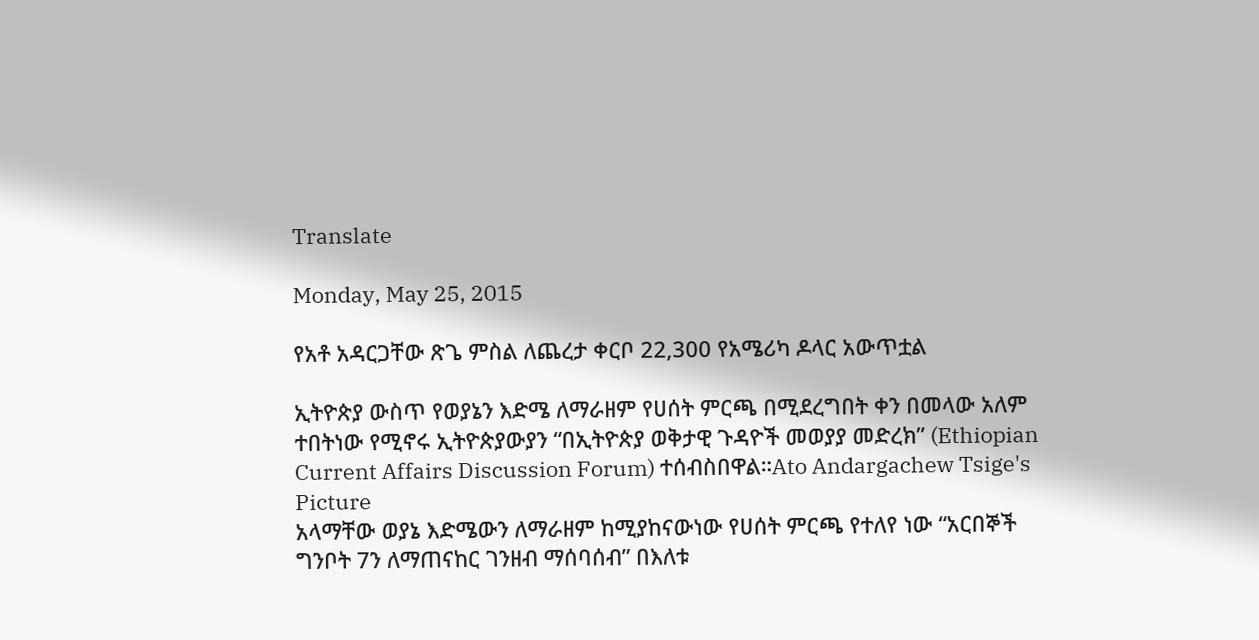Translate

Monday, May 25, 2015

የአቶ አዳርጋቸው ጽጌ ምስል ለጨረታ ቀርቦ 22,300 የአሜሪካ ዶላር አውጥቷል

ኢትዮጵያ ውስጥ የወያኔን እድሜ ለማራዘም የሀሰት ምርጫ በሚደረግበት ቀን በመላው አለም ተበትነው የሚኖሩ ኢትዮጵያውያን “በኢትዮጵያ ወቅታዊ ጉዳዮች መወያያ መድረክ” (Ethiopian Current Affairs Discussion Forum) ተሰብስበዋል።Ato Andargachew Tsige's Picture
አላማቸው ወያኔ እድሜውን ለማራዘም ከሚያከናውነው የሀሰት ምርጫ የተለየ ነው “አርበኞች ግንቦት 7ን ለማጠናከር ገንዘብ ማሰባሰብ” በእለቱ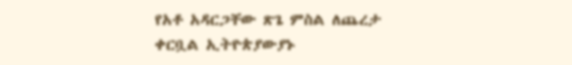የአቶ አዳርጋቸው ጽጌ ምስል ለጨረታ ቀርቧል ኢትዮጵያውያኑ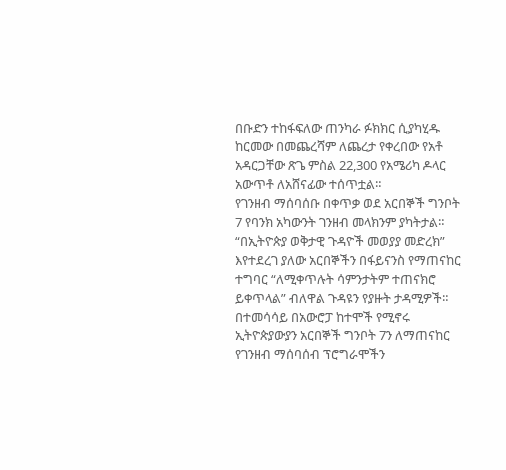በቡድን ተከፋፍለው ጠንካራ ፉክክር ሲያካሂዱ ከርመው በመጨረሻም ለጨረታ የቀረበው የአቶ አዳርጋቸው ጽጌ ምስል 22,300 የአሜሪካ ዶላር አውጥቶ ለአሸናፊው ተሰጥቷል።
የገንዘብ ማሰባሰቡ በቀጥቃ ወደ አርበኞች ግንቦት 7 የባንክ አካውንት ገንዘብ መላክንም ያካትታል።
“በኢትዮጵያ ወቅታዊ ጉዳዮች መወያያ መድረክ” እየተደረገ ያለው አርበኞችን በፋይናንስ የማጠናከር ተግባር “ለሚቀጥሉት ሳምንታትም ተጠናክሮ ይቀጥላል” ብለዋል ጉዳዩን የያዙት ታዳሚዎች።
በተመሳሳይ በአውሮፓ ከተሞች የሚኖሩ ኢትዮጵያውያን አርበኞች ግንቦት 7ን ለማጠናከር የገንዘብ ማሰባሰብ ፕሮግራሞችን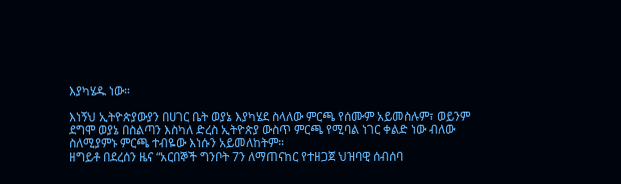እያካሄዱ ነው።

እነኝህ ኢትዮጵያውያን በሀገር ቤት ወያኔ እያካሄደ ስላለው ምርጫ የሰሙም አይመስሉም፣ ወይንም ደግሞ ወያኔ በስልጣን እስካለ ድረስ ኢትዮጵያ ውስጥ ምርጫ የሚባል ነገር ቀልድ ነው ብለው ስለሚያምኑ ምርጫ ተብዬው እነሱን አይመለከትም።
ዘግይቶ በደረሰን ዜና “አርበኞች ግንቦት 7ን ለማጠናከር የተዘጋጀ ህዝባዊ ሰብሰባ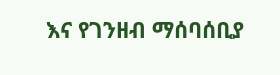እና የገንዘብ ማሰባሰቢያ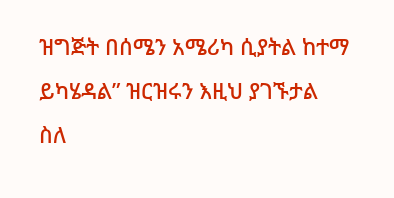ዝግጅት በሰሜን አሜሪካ ሲያትል ከተማ ይካሄዳል” ዝርዝሩን እዚህ ያገኙታል
ስለ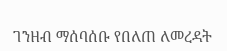ገንዘብ ማሰባሰቡ የበለጠ ለመረዳት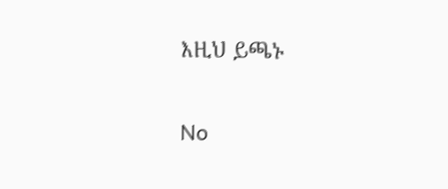እዚህ ይጫኑ

No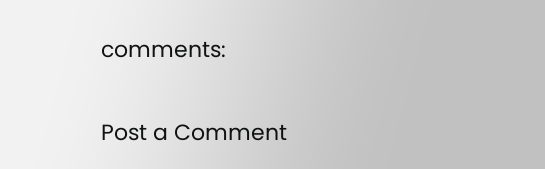comments:

Post a Comment